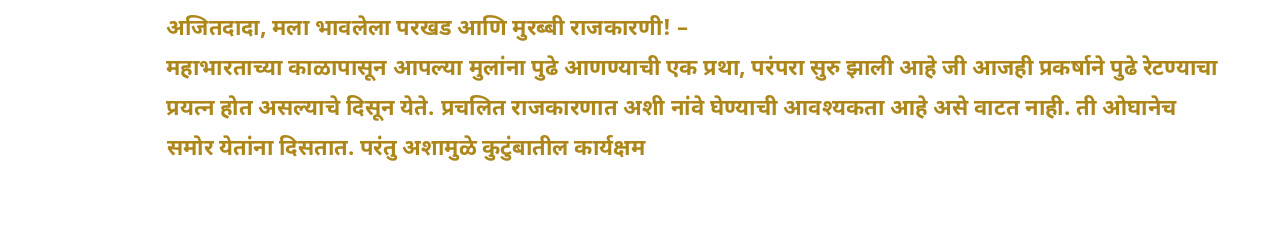अजितदादा, मला भावलेला परखड आणि मुरब्बी राजकारणी! –
महाभारताच्या काळापासून आपल्या मुलांना पुढे आणण्याची एक प्रथा, परंपरा सुरु झाली आहे जी आजही प्रकर्षाने पुढे रेटण्याचा प्रयत्न होत असल्याचे दिसून येते. प्रचलित राजकारणात अशी नांवे घेण्याची आवश्यकता आहे असे वाटत नाही. ती ओघानेच समोर येतांना दिसतात. परंतु अशामुळे कुटुंबातील कार्यक्षम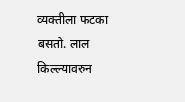व्यक्तीला फटका बसतो. लाल किल्ल्यावरुन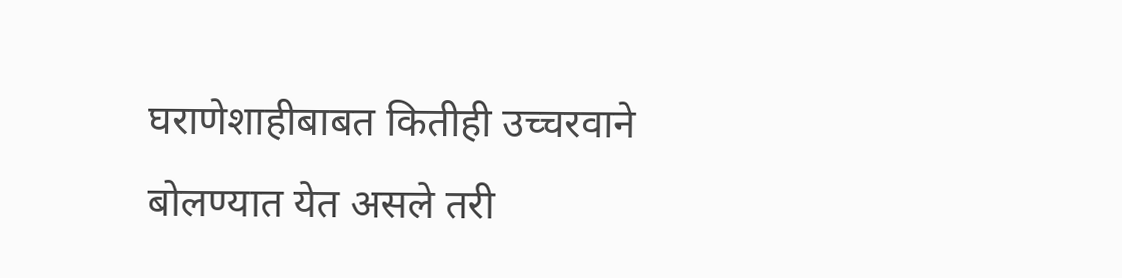घराणेशाहीबाबत कितीही उच्चरवाने बोलण्यात येत असले तरी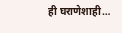ही घराणेशाही…